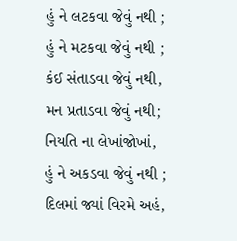હું ને લટકવા જેવું નથી ;
હું ને મટકવા જેવું નથી ;
કંઈ સંતાડવા જેવું નથી,
મન પ્રતાડવા જેવું નથી;
નિયતિ ના લેખાંજોખાં,
હું ને અકડવા જેવું નથી ;
દિલમાં જ્યાં વિરમે અહં,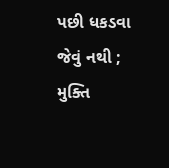પછી ધકડવા જેવું નથી ;
મુક્તિ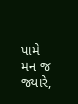પામે મન જ જ્યારે,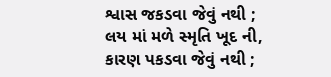શ્વાસ જકડવા જેવું નથી ;
લય માં મળે સ્મૃતિ ખૂદ ની,
કારણ પકડવા જેવું નથી ;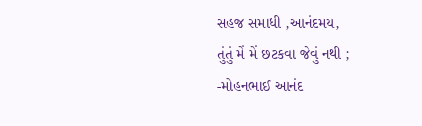સહજ સમાધી ,આનંદમય,
તુંતું મેં મેં છટકવા જેવું નથી ;
-મોહનભાઈ આનંદ